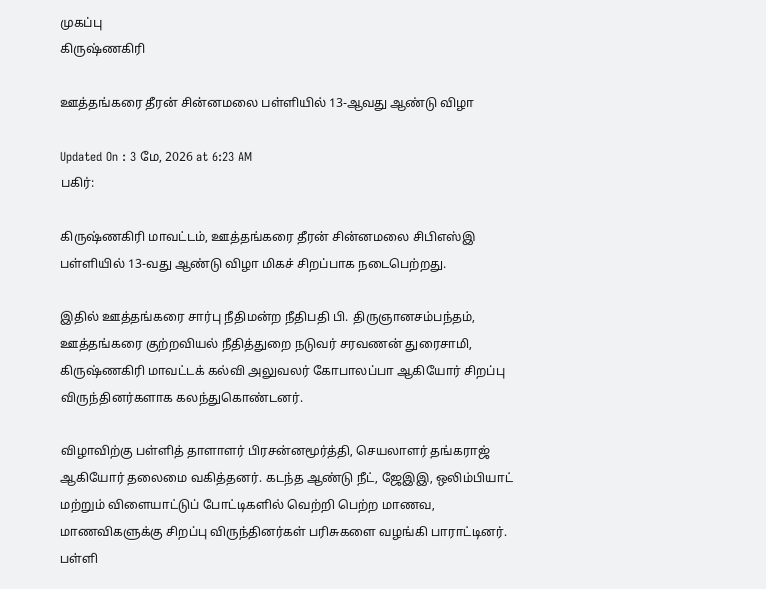முகப்பு
கிருஷ்ணகிரி

ஊத்தங்கரை தீரன் சின்னமலை பள்ளியில் 13-ஆவது ஆண்டு விழா

Updated On : 3 மே, 2026 at 6:23 AM
பகிர்:

கிருஷ்ணகிரி மாவட்டம், ஊத்தங்கரை தீரன் சின்னமலை சிபிஎஸ்இ பள்ளியில் 13-வது ஆண்டு விழா மிகச் சிறப்பாக நடைபெற்றது.

இதில் ஊத்தங்கரை சார்பு நீதிமன்ற நீதிபதி பி. திருஞானசம்பந்தம், ஊத்தங்கரை குற்றவியல் நீதித்துறை நடுவர் சரவணன் துரைசாமி, கிருஷ்ணகிரி மாவட்டக் கல்வி அலுவலர் கோபாலப்பா ஆகியோர் சிறப்பு விருந்தினர்களாக கலந்துகொண்டனர்.

விழாவிற்கு பள்ளித் தாளாளர் பிரசன்னமூர்த்தி, செயலாளர் தங்கராஜ் ஆகியோர் தலைமை வகித்தனர். கடந்த ஆண்டு நீட், ஜேஇஇ, ஒலிம்பியாட் மற்றும் விளையாட்டுப் போட்டிகளில் வெற்றி பெற்ற மாணவ, மாணவிகளுக்கு சிறப்பு விருந்தினர்கள் பரிசுகளை வழங்கி பாராட்டினர். பள்ளி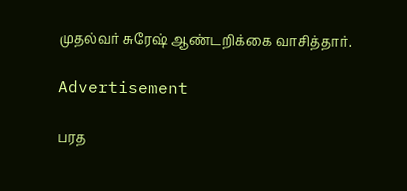முதல்வர் சுரேஷ் ஆண்டறிக்கை வாசித்தார்.

Advertisement

பரத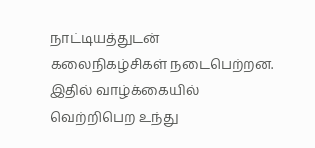நாட்டியத்துடன் கலைநிகழ்சிகள் நடைபெற்றன. இதில் வாழ்க்கையில் வெற்றிபெற உந்து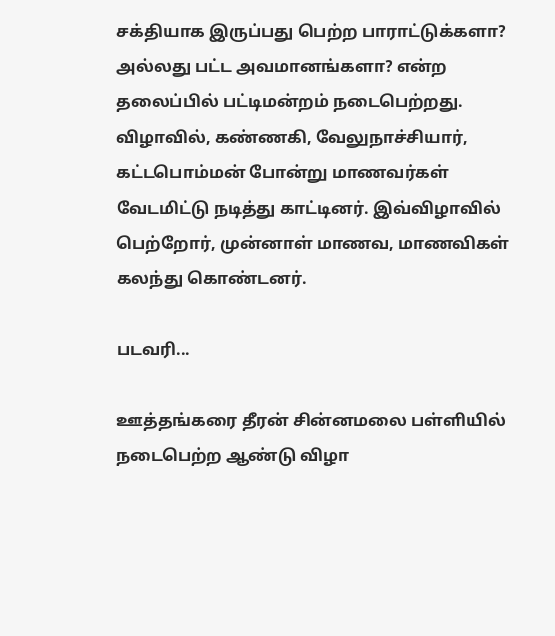சக்தியாக இருப்பது பெற்ற பாராட்டுக்களா? அல்லது பட்ட அவமானங்களா? என்ற தலைப்பில் பட்டிமன்றம் நடைபெற்றது. விழாவில், கண்ணகி, வேலுநாச்சியார், கட்டபொம்மன் போன்று மாணவர்கள் வேடமிட்டு நடித்து காட்டினர். இவ்விழாவில் பெற்றோர், முன்னாள் மாணவ, மாணவிகள் கலந்து கொண்டனர்.

படவரி...

ஊத்தங்கரை தீரன் சின்னமலை பள்ளியில் நடைபெற்ற ஆண்டு விழா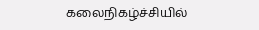கலைநிகழ்ச்சியில்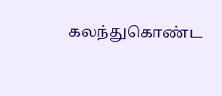கலந்துகொண்ட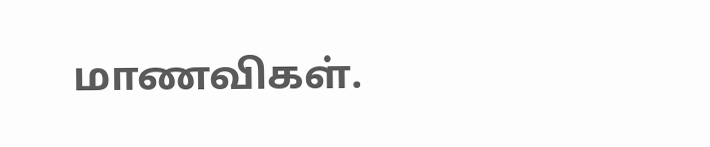மாணவிகள்.